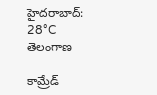హైదరాబాద్: 28°C
తెలంగాణ

కామ్రేడ్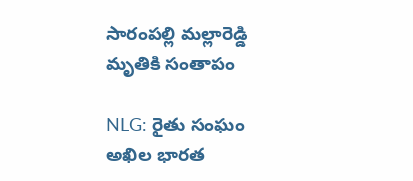సారంపల్లి మల్లారెడ్డి మృతికి సంతాపం

NLG: రైతు సంఘం అఖిల భారత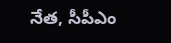నేత, సీపీఎం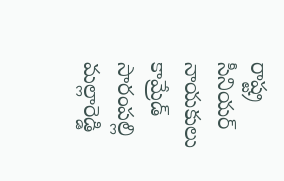రాష్ట్ర సీనియర్ నాయకులు కామ్రేడ్ సారంపల్లి మల్లారెడ్డి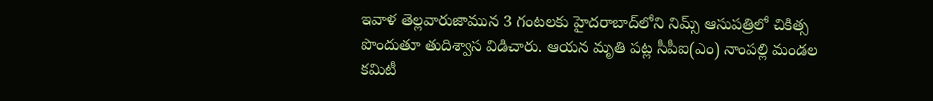ఇవాళ తెల్లవారుజామున 3 గంటలకు హైదరాబాద్‌లోని నిమ్స్ ఆసుపత్రిలో చికిత్స పొందుతూ తుదిశ్వాస విడిచారు. ఆయన మృతి పట్ల సీపీఐ(ఎం) నాంపల్లి మండల కమిటీ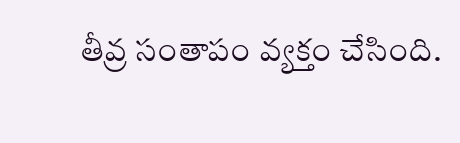తీవ్ర సంతాపం వ్యక్తం చేసింది.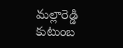మల్లారెడ్డి కుటుంబ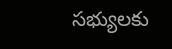సభ్యులకు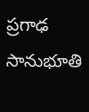ప్రగాఢ సానుభూతి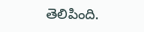తెలిపింది.